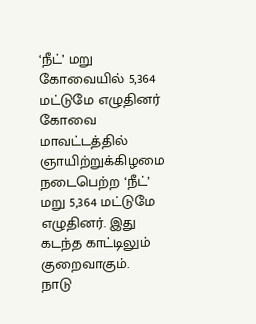‘நீட்’ மறு கோவையில் 5,364 மட்டுமே எழுதினர்
கோவை மாவட்டத்தில் ஞாயிற்றுக்கிழமை நடைபெற்ற ‘நீட்’ மறு 5,364 மட்டுமே எழுதினர். இது கடந்த காட்டிலும் குறைவாகும்.
நாடு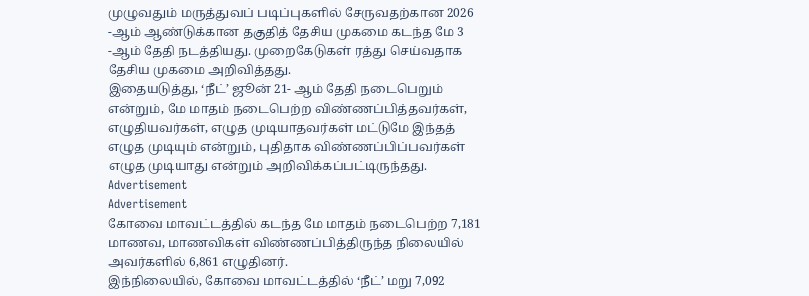முழுவதும் மருத்துவப் படிப்புகளில் சேருவதற்கான 2026 -ஆம் ஆண்டுக்கான தகுதித் தேசிய முகமை கடந்த மே 3 -ஆம் தேதி நடத்தியது. முறைகேடுகள் ரத்து செய்வதாக தேசிய முகமை அறிவித்தது.
இதையடுத்து, ‘நீட்’ ஜூன் 21- ஆம் தேதி நடைபெறும் என்றும், மே மாதம் நடைபெற்ற விண்ணப்பித்தவர்கள், எழுதியவர்கள், எழுத முடியாதவர்கள் மட்டுமே இந்தத் எழுத முடியும் என்றும், புதிதாக விண்ணப்பிப்பவர்கள் எழுத முடியாது என்றும் அறிவிக்கப்பட்டிருந்தது.
Advertisement
Advertisement
கோவை மாவட்டத்தில் கடந்த மே மாதம் நடைபெற்ற 7,181 மாணவ, மாணவிகள் விண்ணப்பித்திருந்த நிலையில் அவர்களில் 6,861 எழுதினர்.
இந்நிலையில், கோவை மாவட்டத்தில் ‘நீட்’ மறு 7,092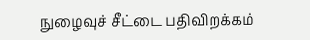நுழைவுச் சீட்டை பதிவிறக்கம்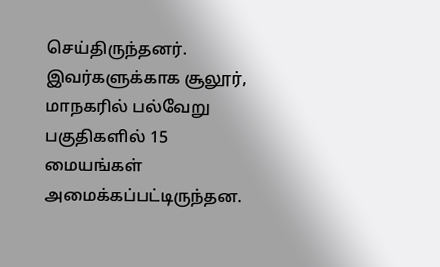செய்திருந்தனர். இவர்களுக்காக சூலூர், மாநகரில் பல்வேறு பகுதிகளில் 15 மையங்கள் அமைக்கப்பட்டிருந்தன.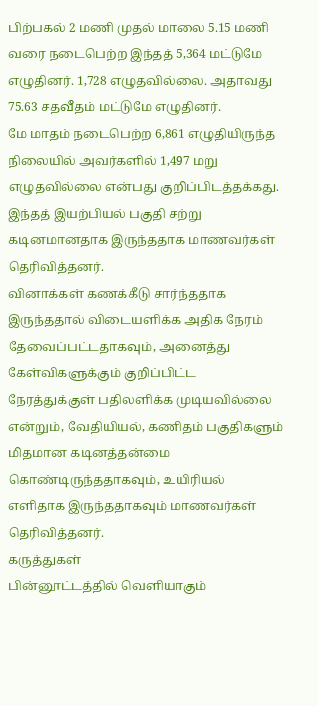பிற்பகல் 2 மணி முதல் மாலை 5.15 மணி வரை நடைபெற்ற இந்தத் 5,364 மட்டுமே எழுதினர். 1,728 எழுதவில்லை. அதாவது 75.63 சதவீதம் மட்டுமே எழுதினர்.
மே மாதம் நடைபெற்ற 6,861 எழுதியிருந்த நிலையில் அவர்களில் 1,497 மறு எழுதவில்லை என்பது குறிப்பிடத்தக்கது. இந்தத் இயற்பியல் பகுதி சற்று கடினமானதாக இருந்ததாக மாணவர்கள் தெரிவித்தனர்.
வினாக்கள் கணக்கீடு சார்ந்ததாக இருந்ததால் விடையளிக்க அதிக நேரம் தேவைப்பட்டதாகவும், அனைத்து கேள்விகளுக்கும் குறிப்பிட்ட நேரத்துக்குள் பதிலளிக்க முடியவில்லை என்றும், வேதியியல், கணிதம் பகுதிகளும் மிதமான கடினத்தன்மை கொண்டிருந்ததாகவும், உயிரியல் எளிதாக இருந்ததாகவும் மாணவர்கள் தெரிவித்தனர்.
கருத்துகள்
பின்னூட்டத்தில் வெளியாகும்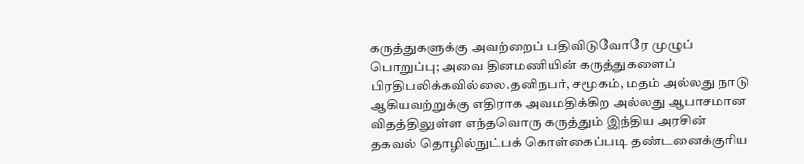கருத்துகளுக்கு அவற்றைப் பதிவிடுவோரே முழுப் பொறுப்பு; அவை தினமணியின் கருத்துகளைப் பிரதிபலிக்கவில்லை.தனிநபர், சமூகம், மதம் அல்லது நாடு ஆகியவற்றுக்கு எதிராக அவமதிக்கிற அல்லது ஆபாசமான விதத்திலுள்ள எந்தவொரு கருத்தும் இந்திய அரசின் தகவல் தொழில்நுட்பக் கொள்கைப்படி தண்டனைக்குரிய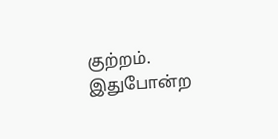குற்றம். இதுபோன்ற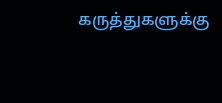கருத்துகளுக்கு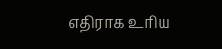எதிராக உரிய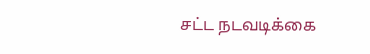சட்ட நடவடிக்கை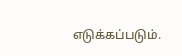எடுக்கப்படும்.